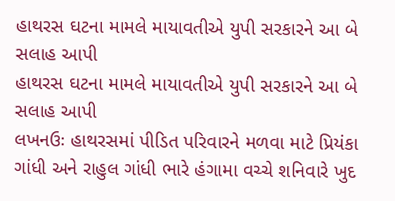હાથરસ ઘટના મામલે માયાવતીએ યુપી સરકારને આ બે સલાહ આપી
હાથરસ ઘટના મામલે માયાવતીએ યુપી સરકારને આ બે સલાહ આપી
લખનઉઃ હાથરસમાં પીડિત પરિવારને મળવા માટે પ્રિયંકા ગાંધી અને રાહુલ ગાંધી ભારે હંગામા વચ્ચે શનિવારે ખુદ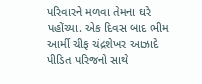પરિવારને મળવા તેમના ઘરે પહોંચ્યા. એક દિવસ બાદ ભીમ આર્મી ચીફ ચંદ્રશેખર આઝાદે પીડિત પરિજનો સાથે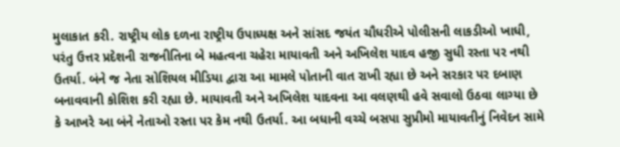મુલાકાત કરી. રાષ્ટ્રીય લોક દળના રાષ્ટ્રીય ઉપાધ્યક્ષ અને સાંસદ જયંત ચૌધરીએ પોલીસની લાકડીઓ ખાધી, પરંતુ ઉત્તર પ્રદેશની રાજનીતિના બે મહત્વના ચહેરા માયાવતી અને અખિલેશ યાદવ હજી સુધી રસ્તા પર નથી ઉતર્યા. બંને જ નેતા સોશિયલ મીડિયા દ્વારા આ મામલે પોતાની વાત રાખી રહ્યા છે અને સરકાર પર દબાણ બનાવવાની કોશિશ કરી રહ્યા છે. માયાવતી અને અખિલેશ યાદવના આ વલણથી હવે સવાલો ઉઠવા લાગ્યા છે કે આખરે આ બંને નેતાઓ રસ્તા પર કેમ નથી ઉતર્યા. આ બધાની વચ્ચે બસપા સુપ્રીમો માયાવતીનું નિવેદન સામે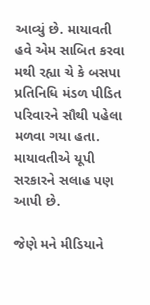આવ્યું છે. માયાવતી હવે એમ સાબિત કરવા મથી રહ્યા ચે કે બસપા પ્રતિનિધિ મંડળ પીડિત પરિવારને સૌથી પહેલા મળવા ગયા હતા. માયાવતીએ યૂપી સરકારને સલાહ પણ આપી છે.

જેણે મને મીડિયાને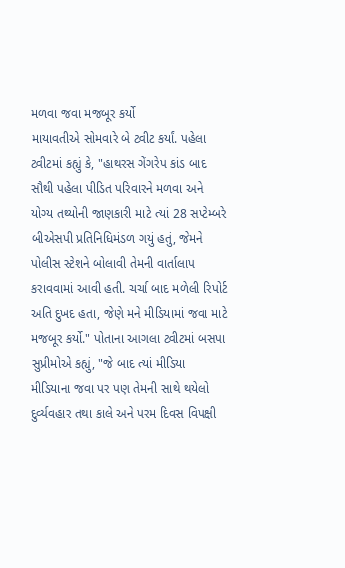મળવા જવા મજબૂર કર્યો
માયાવતીએ સોમવારે બે ટ્વીટ કર્યાં. પહેલા ટ્વીટમાં કહ્યું કે, "હાથરસ ગેંગરેપ કાંડ બાદ સૌથી પહેલા પીડિત પરિવારને મળવા અને યોગ્ય તથ્યોની જાણકારી માટે ત્યાં 28 સપ્ટેમ્બરે બીએસપી પ્રતિનિધિમંડળ ગયું હતું, જેમને પોલીસ સ્ટેશને બોલાવી તેમની વાર્તાલાપ કરાવવામાં આવી હતી. ચર્ચા બાદ મળેલી રિપોર્ટ અતિ દુખદ હતા, જેણે મને મીડિયામાં જવા માટે મજબૂર કર્યો." પોતાના આગલા ટ્વીટમાં બસપા સુપ્રીમોએ કહ્યું, "જે બાદ ત્યાં મીડિયા મીડિયાના જવા પર પણ તેમની સાથે થયેલો દુર્વ્યવહાર તથા કાલે અને પરમ દિવસ વિપક્ષી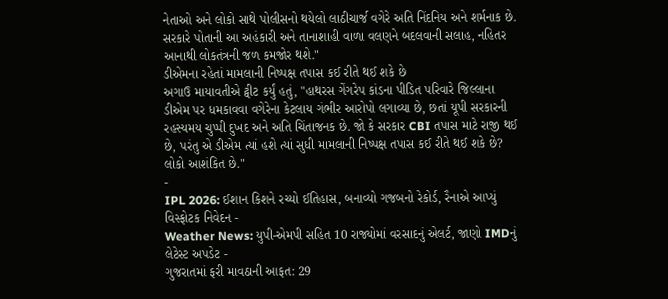નેતાઓ અને લોકો સાથે પોલીસનો થયેલો લાઠીચાર્જ વગેરે અતિ નિંદનિય અને શર્મનાક છે. સરકારે પોતાની આ અહંકારી અને તાનાશાહી વાળા વલણને બદલવાની સલાહ, નહિતર આનાથી લોકતંત્રની જળ કમજોર થશે."
ડીએમના રહેતાં મામલાની નિષ્પક્ષ તપાસ કઈ રીતે થઈ શકે છે
અગાઉ માયાવતીએ ટ્વીટ કર્યું હતું, "હાથરસ ગેંગરેપ કાંડના પીડિત પરિવારે જિલ્લાના ડીએમ પર ધમકાવવા વગેરેના કેટલાય ગંભીર આરોપો લગાવ્યા છે, છતાં યૂપી સરકારની રહસ્યમય ચુપ્પી દુખદ અને અતિ ચિંતાજનક છે. જો કે સરકાર CBI તપાસ માટે રાજી થઈ છે, પરંતુ એ ડીએમ ત્યાં હશે ત્યાં સુધી મામલાની નિષ્પક્ષ તપાસ કઈ રીતે થઈ શકે છે? લોકો આશંકિત છે."
-
IPL 2026: ઈશાન કિશને રચ્યો ઈતિહાસ, બનાવ્યો ગજબનો રેકોર્ડ, રૈનાએ આપ્યું વિસ્ફોટક નિવેદન -
Weather News: યુપી-એમપી સહિત 10 રાજ્યોમાં વરસાદનું એલર્ટ, જાણો IMDનું લેટેસ્ટ અપડેટ -
ગુજરાતમાં ફરી માવઠાની આફત: 29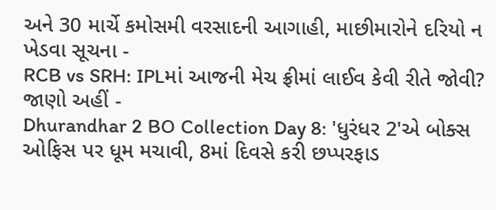અને 30 માર્ચે કમોસમી વરસાદની આગાહી, માછીમારોને દરિયો ન ખેડવા સૂચના -
RCB vs SRH: IPLમાં આજની મેચ ફ્રીમાં લાઈવ કેવી રીતે જોવી? જાણો અહીં -
Dhurandhar 2 BO Collection Day 8: 'ધુરંધર 2'એ બોક્સ ઓફિસ પર ધૂમ મચાવી, 8માં દિવસે કરી છપ્પરફાડ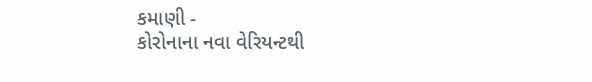કમાણી -
કોરોનાના નવા વેરિયન્ટથી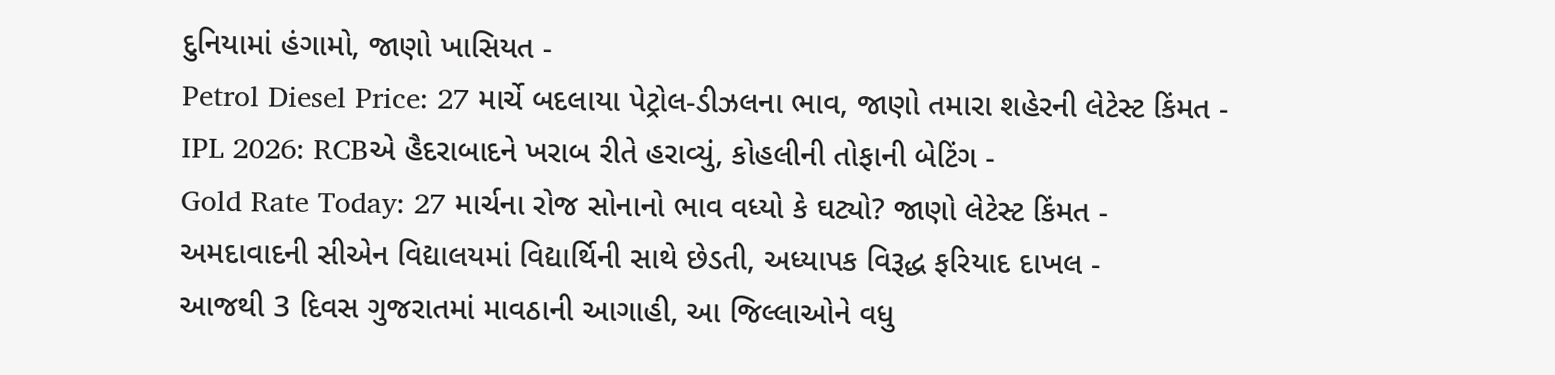દુનિયામાં હંગામો, જાણો ખાસિયત -
Petrol Diesel Price: 27 માર્ચે બદલાયા પેટ્રોલ-ડીઝલના ભાવ, જાણો તમારા શહેરની લેટેસ્ટ કિંમત -
IPL 2026: RCBએ હૈદરાબાદને ખરાબ રીતે હરાવ્યું, કોહલીની તોફાની બેટિંગ -
Gold Rate Today: 27 માર્ચના રોજ સોનાનો ભાવ વધ્યો કે ઘટ્યો? જાણો લેટેસ્ટ કિંમત -
અમદાવાદની સીએન વિદ્યાલયમાં વિદ્યાર્થિની સાથે છેડતી, અધ્યાપક વિરૂદ્ધ ફરિયાદ દાખલ -
આજથી 3 દિવસ ગુજરાતમાં માવઠાની આગાહી, આ જિલ્લાઓને વધુ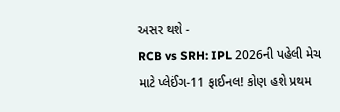અસર થશે -
RCB vs SRH: IPL 2026ની પહેલી મેચ માટે પ્લેઈંગ-11 ફાઈનલ! કોણ હશે પ્રથમ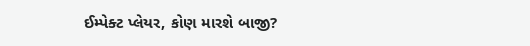ઈમ્પેક્ટ પ્લેયર, કોણ મારશે બાજી?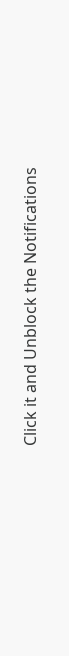Click it and Unblock the Notifications